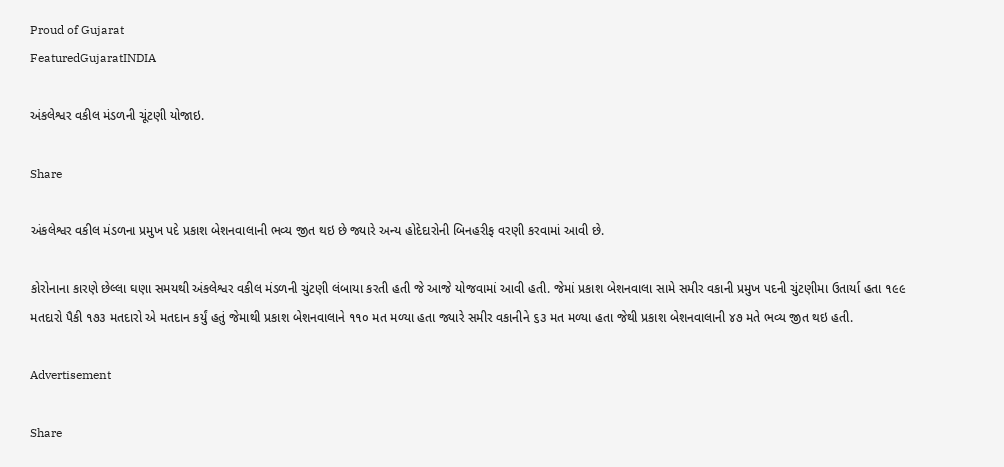Proud of Gujarat
FeaturedGujaratINDIA

અંકલેશ્વર વકીલ મંડળની ચૂંટણી યોજાઇ.

Share

અંકલેશ્વર વકીલ મંડળના પ્રમુખ પદે પ્રકાશ બેશનવાલાની ભવ્ય જીત થઇ છે જ્યારે અન્ય હોદેદારોની બિનહરીફ વરણી કરવામાં આવી છે.

કોરોનાના કારણે છેલ્લા ઘણા સમયથી અંકલેશ્વર વકીલ મંડળની ચુંટણી લંબાયા કરતી હતી જે આજે યોજવામાં આવી હતી. જેમાં પ્રકાશ બેશનવાલા સામે સમીર વકાની પ્રમુખ પદની ચુંટણીમા ઉતાર્યા હતા ૧૯૯ મતદારો પૈકી ૧૭૩ મતદારો એ મતદાન કર્યું હતું જેમાથી પ્રકાશ બેશનવાલાને ૧૧૦ મત મળ્યા હતા જ્યારે સમીર વકાનીને ૬૩ મત મળ્યા હતા જેથી પ્રકાશ બેશનવાલાની ૪૭ મતે ભવ્ય જીત થઇ હતી.

Advertisement

Share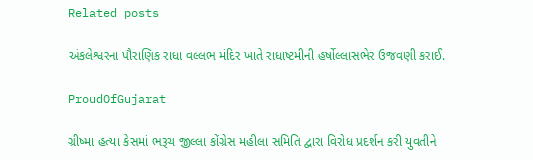Related posts

અંકલેશ્વરના પૌરાણિક રાધા વલ્લભ મંદિર ખાતે રાધાષ્ટમીની હર્ષોલ્લાસભેર ઉજવણી કરાઈ.

ProudOfGujarat

ગ્રીષ્મા હત્યા કેસમાં ભરૂચ જીલ્લા કોંગ્રેસ મહીલા સમિતિ દ્વારા વિરોધ પ્રદર્શન કરી યુવતીને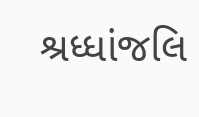શ્રધ્ધાંજલિ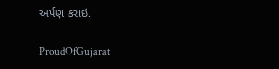અર્પણ કરાઇ.

ProudOfGujarat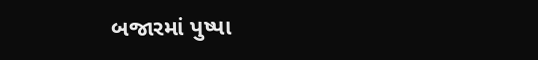બજારમાં પુષ્પા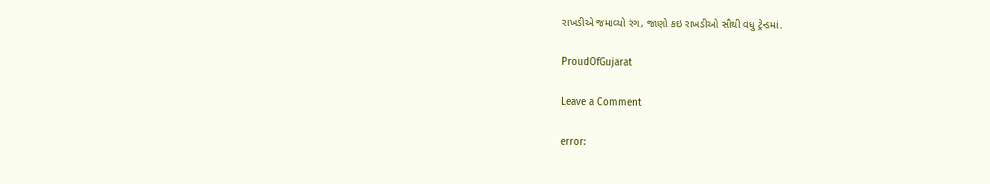રાખડીએ જમાવ્યો રંગ, જાણો કઇ રાખડીઓ સૌથી વધુ ટ્રેન્ડમાં.

ProudOfGujarat

Leave a Comment

error: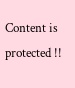Content is protected !!